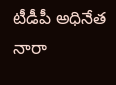టీడీపీ అధినేత నారా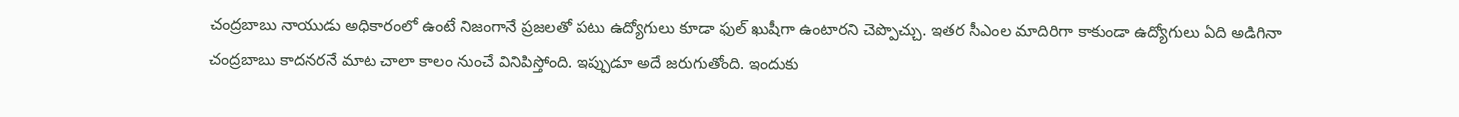చంద్రబాబు నాయుడు అధికారంలో ఉంటే నిజంగానే ప్రజలతో పటు ఉద్యోగులు కూడా ఫుల్ ఖుషీగా ఉంటారని చెప్పొచ్చు. ఇతర సీఎంల మాదిరిగా కాకుండా ఉద్యోగులు ఏది అడిగినా చంద్రబాబు కాదనరనే మాట చాలా కాలం నుంచే వినిపిస్తోంది. ఇప్పుడూ అదే జరుగుతోంది. ఇందుకు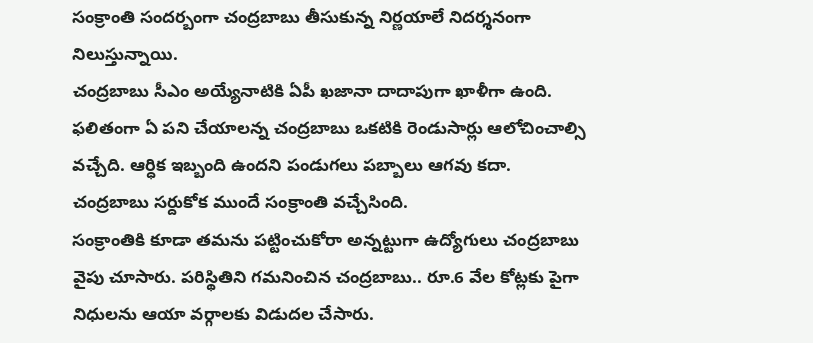సంక్రాంతి సందర్బంగా చంద్రబాబు తీసుకున్న నిర్ణయాలే నిదర్శనంగా నిలుస్తున్నాయి.
చంద్రబాబు సీఎం అయ్యేనాటికి ఏపీ ఖజానా దాదాపుగా ఖాళీగా ఉంది. ఫలితంగా ఏ పని చేయాలన్న చంద్రబాబు ఒకటికి రెండుసార్లు ఆలోచించాల్సి వచ్చేది. ఆర్ధిక ఇబ్బంది ఉందని పండుగలు పబ్బాలు ఆగవు కదా. చంద్రబాబు సర్దుకోక ముందే సంక్రాంతి వచ్చేసింది.
సంక్రాంతికి కూడా తమను పట్టించుకోరా అన్నట్టుగా ఉద్యోగులు చంద్రబాబు వైపు చూసారు. పరిస్థితిని గమనించిన చంద్రబాబు.. రూ.6 వేల కోట్లకు పైగా నిధులను ఆయా వర్గాలకు విడుదల చేసారు.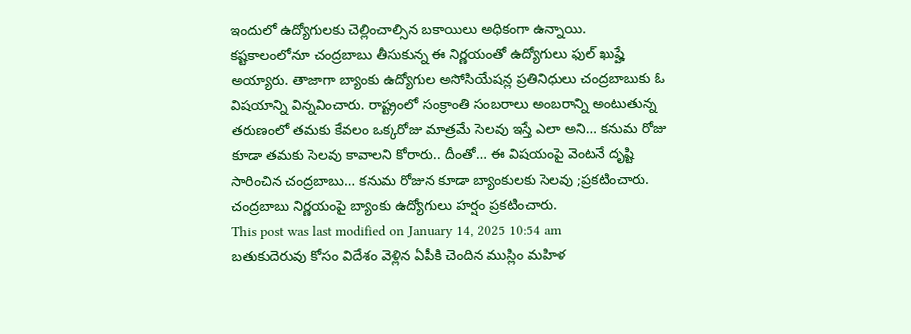ఇందులో ఉద్యోగులకు చెల్లించాల్సిన బకాయిలు అధికంగా ఉన్నాయి.
కష్టకాలంలోనూ చంద్రబాబు తీసుకున్న ఈ నిర్ణయంతో ఉద్యోగులు ఫుల్ ఖుష్హే అయ్యారు. తాజాగా బ్యాంకు ఉద్యోగుల అసోసియేషన్ల ప్రతినిధులు చంద్రబాబుకు ఓ విషయాన్ని విన్నవించారు. రాష్ట్రంలో సంక్రాంతి సంబరాలు అంబరాన్ని అంటుతున్న తరుణంలో తమకు కేవలం ఒక్కరోజు మాత్రమే సెలవు ఇస్తే ఎలా అని… కనుమ రోజు కూడా తమకు సెలవు కావాలని కోరారు.. దీంతో… ఈ విషయంపై వెంటనే దృష్టి సారించిన చంద్రబాబు… కనుమ రోజున కూడా బ్యాంకులకు సెలవు ;ప్రకటించారు. చంద్రబాబు నిర్ణయంపై బ్యాంకు ఉద్యోగులు హర్షం ప్రకటించారు.
This post was last modified on January 14, 2025 10:54 am
బతుకుదెరువు కోసం విదేశం వెళ్లిన ఏపీకి చెందిన ముస్లిం మహిళ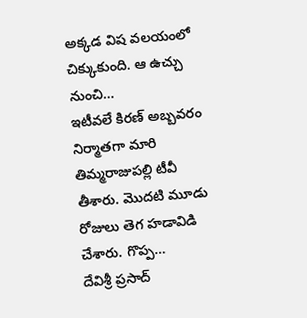అక్కడ విష వలయంలో చిక్కుకుంది. ఆ ఉచ్చు నుంచి…
ఇటీవలే కిరణ్ అబ్బవరం నిర్మాతగా మారి తిమ్మరాజుపల్లి టీవీ తీశారు. మొదటి మూడు రోజులు తెగ హడావిడి చేశారు. గొప్ప…
దేవిశ్రీ ప్రసాద్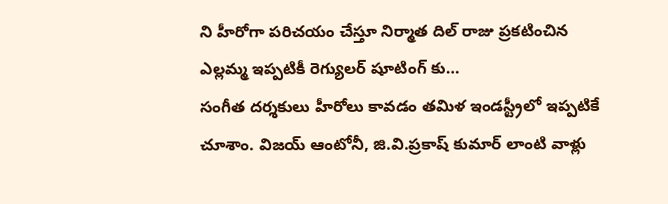ని హీరోగా పరిచయం చేస్తూ నిర్మాత దిల్ రాజు ప్రకటించిన ఎల్లమ్మ ఇప్పటికీ రెగ్యులర్ షూటింగ్ కు…
సంగీత దర్శకులు హీరోలు కావడం తమిళ ఇండస్ట్రీలో ఇప్పటికే చూశాం. విజయ్ ఆంటోనీ, జి.వి.ప్రకాష్ కుమార్ లాంటి వాళ్లు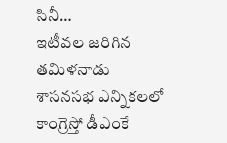సినీ…
ఇటీవల జరిగిన తమిళనాడు శాసనసభ ఎన్నికలలో కాంగ్రెస్తో డీఎంకే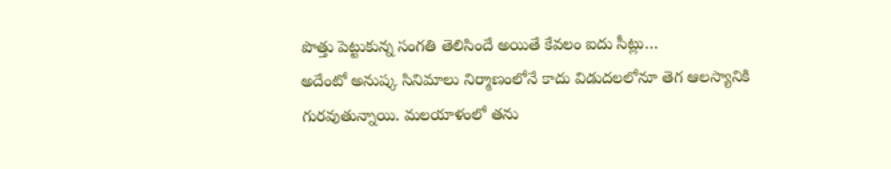పొత్తు పెట్టుకున్న సంగతి తెలిసిందే అయితే కేవలం ఐదు సీట్లు…
అదేంటో అనుష్క సినిమాలు నిర్మాణంలోనే కాదు విడుదలలోనూ తెగ ఆలస్యానికి గురవుతున్నాయి. మలయాళంలో తను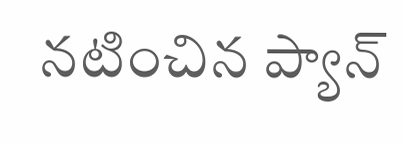నటించిన ప్యాన్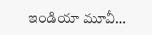ఇండియా మూవీ…